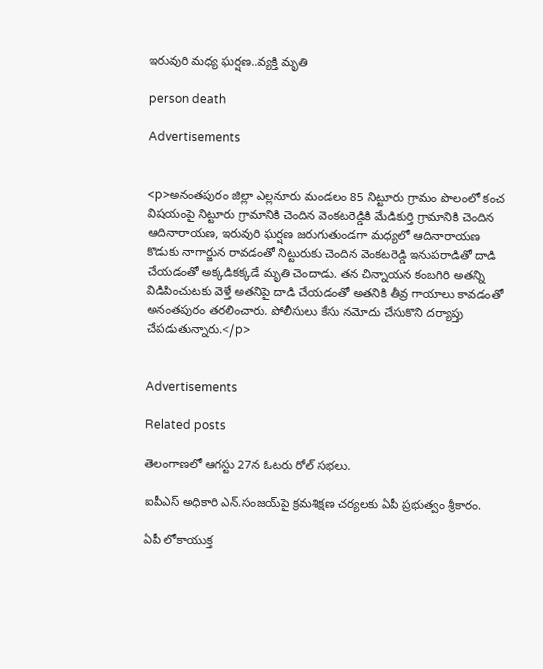ఇరువురి మధ్య ఘర్షణ..వ్యక్తి మృతి

person death

Advertisements


<p>అనంతపురం జిల్లా ఎల్లనూరు మండలం 85 నిట్టూరు గ్రామం పొలంలో కంచ విషయంపై నిట్టూరు గ్రామానికి చెందిన వెంకటరెడ్డికి మేడికుర్తి గ్రామానికి చెందిన ఆదినారాయణ, ఇరువురి ఘర్షణ జరుగుతుండగా మధ్యలో ఆదినారాయణ కొడుకు నాగార్జున రావడంతో నిట్టురుకు చెందిన వెంకటరెడ్డి ఇనుపరాడితో దాడి చేయడంతో అక్కడికక్కడే మృతి చెందాడు. తన చిన్నాయన కంబగిరి అతన్ని విడిపించుటకు వెళ్తే అతనిపై దాడి చేయడంతో అతనికి తీవ్ర గాయాలు కావడంతో అనంతపురం తరలించారు. పోలీసులు కేసు నమోదు చేసుకొని దర్యాప్తు చేపడుతున్నారు.</p>


Advertisements

Related posts

తెలంగాణలో ఆగస్టు 27న ఓటరు రోల్ సభలు.

ఐపీఎస్‌ అధికారి ఎన్‌.సంజయ్‌పై క్రమశిక్షణ చర్యలకు ఏపీ ప్రభుత్వం శ్రీకారం.

ఏపీ లోకాయుక్త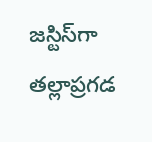జస్టిస్‌గా తల్లాప్రగడ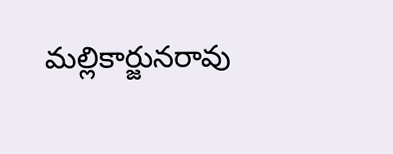మల్లికార్జునరావు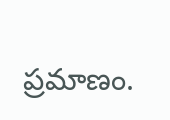ప్రమాణం.